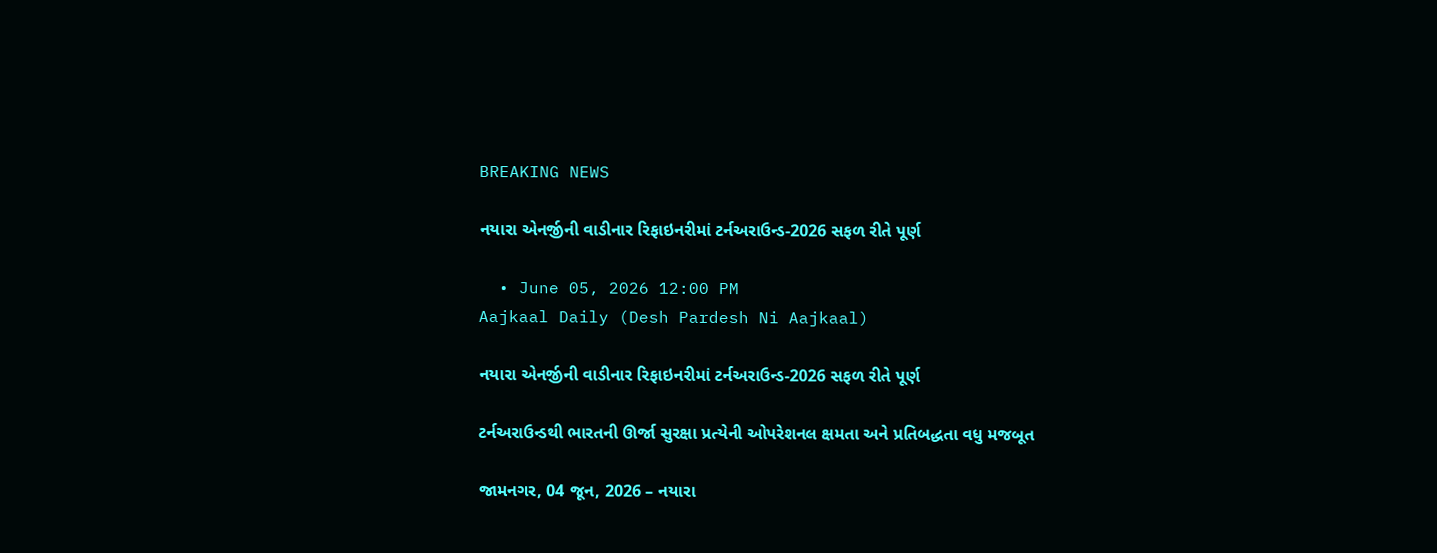BREAKING NEWS

નયારા એનર્જીની વાડીનાર રિફાઇનરીમાં ટર્નઅરાઉન્ડ-2026 સફળ રીતે પૂર્ણ

  • June 05, 2026 12:00 PM
Aajkaal Daily (Desh Pardesh Ni Aajkaal)

નયારા એનર્જીની વાડીનાર રિફાઇનરીમાં ટર્નઅરાઉન્ડ-2026 સફળ રીતે પૂર્ણ

ટર્નઅરાઉન્ડથી ભારતની ઊર્જા સુરક્ષા પ્રત્યેની ઓપરેશનલ ક્ષમતા અને પ્રતિબદ્ધતા વધુ મજબૂત

જામનગર, 04 જૂન, 2026 – નયારા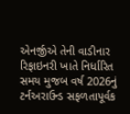એનર્જીએ તેની વાડીનાર રિફાઇનરી ખાતે નિર્ધારિત સમય મુજબ વર્ષ 2026નું ટર્નઅરાઉન્ડ સફળતાપૂર્વક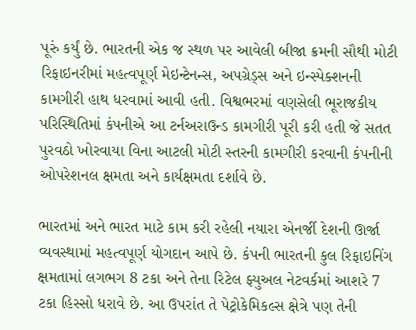પૂરું કર્યું છે. ભારતની એક જ સ્થળ પર આવેલી બીજા ક્રમની સૌથી મોટી રિફાઇનરીમાં મહત્વપૂર્ણ મેઇન્ટેનન્સ, અપગ્રેડ્સ અને ઇન્સ્પેક્શનની કામગીરી હાથ ધરવામાં આવી હતી. વિશ્વભરમાં વણસેલી ભૂરાજકીય પરિસ્થિતિમાં કંપનીએ આ ટર્નઅરાઉન્ડ કામગીરી પૂરી કરી હતી જે સતત પુરવઠો ખોરવાયા વિના આટલી મોટી સ્તરની કામગીરી કરવાની કંપનીની ઓપરેશનલ ક્ષમતા અને કાર્યક્ષમતા દર્શાવે છે.

ભારતમાં અને ભારત માટે કામ કરી રહેલી નયારા એનર્જી દેશની ઊર્જા વ્યવસ્થામાં મહત્વપૂર્ણ યોગદાન આપે છે. કંપની ભારતની કુલ રિફાઇનિંગ ક્ષમતામાં લગભગ 8 ટકા અને તેના રિટેલ ફ્યુઅલ નેટવર્કમાં આશરે 7 ટકા હિસ્સો ધરાવે છે. આ ઉપરાંત તે પેટ્રોકેમિકલ્સ ક્ષેત્રે પણ તેની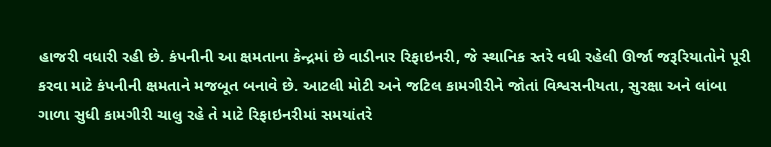હાજરી વધારી રહી છે. કંપનીની આ ક્ષમતાના કેન્દ્રમાં છે વાડીનાર રિફાઇનરી, જે સ્થાનિક સ્તરે વધી રહેલી ઊર્જા જરૂરિયાતોને પૂરી  કરવા માટે કંપનીની ક્ષમતાને મજબૂત બનાવે છે. આટલી મોટી અને જટિલ કામગીરીને જોતાં વિશ્વસનીયતા, સુરક્ષા અને લાંબા ગાળા સુધી કામગીરી ચાલુ રહે તે માટે રિફાઇનરીમાં સમયાંતરે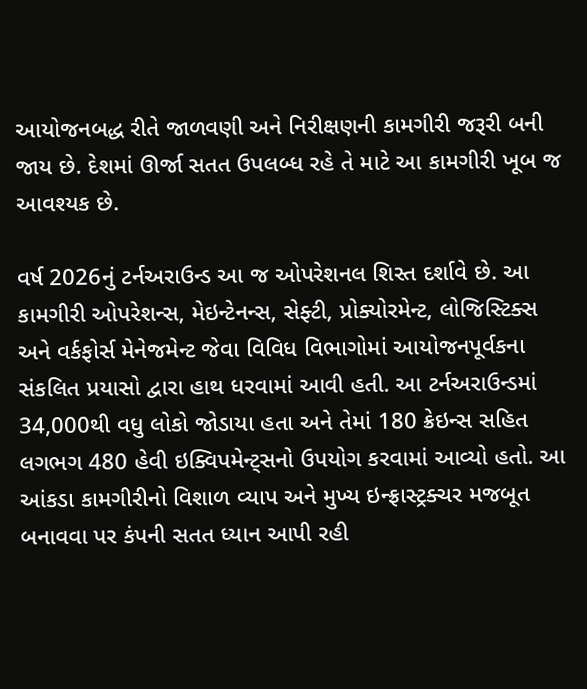આયોજનબદ્ધ રીતે જાળવણી અને નિરીક્ષણની કામગીરી જરૂરી બની જાય છે. દેશમાં ઊર્જા સતત ઉપલબ્ધ રહે તે માટે આ કામગીરી ખૂબ જ આવશ્યક છે.

વર્ષ 2026નું ટર્નઅરાઉન્ડ આ જ ઓપરેશનલ શિસ્ત દર્શાવે છે. આ કામગીરી ઓપરેશન્સ, મેઇન્ટેનન્સ, સેફ્ટી, પ્રોક્યોરમેન્ટ, લોજિસ્ટિક્સ અને વર્કફોર્સ મેનેજમેન્ટ જેવા વિવિધ વિભાગોમાં આયોજનપૂર્વકના સંકલિત પ્રયાસો દ્વારા હાથ ધરવામાં આવી હતી. આ ટર્નઅરાઉન્ડમાં 34,000થી વધુ લોકો જોડાયા હતા અને તેમાં 180 ક્રેઇન્સ સહિત લગભગ 480 હેવી ઇક્વિપમેન્ટ્સનો ઉપયોગ કરવામાં આવ્યો હતો. આ આંકડા કામગીરીનો વિશાળ વ્યાપ અને મુખ્ય ઇન્ફ્રાસ્ટ્રક્ચર મજબૂત બનાવવા પર કંપની સતત ધ્યાન આપી રહી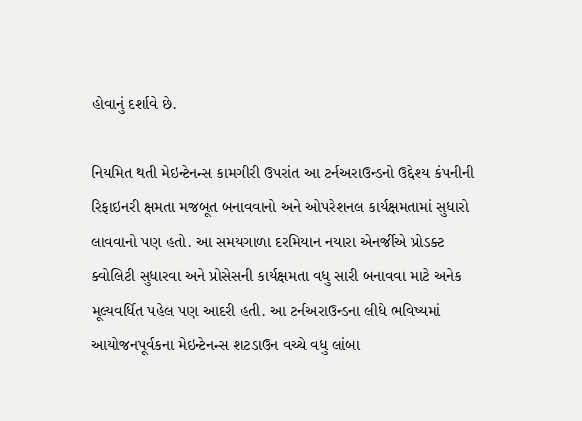હોવાનું દર્શાવે છે.

નિયમિત થતી મેઇન્ટેનન્સ કામગીરી ઉપરાંત આ ટર્નઅરાઉન્ડનો ઉદ્દેશ્ય કંપનીની રિફાઇનરી ક્ષમતા મજબૂત બનાવવાનો અને ઓપરેશનલ કાર્યક્ષમતામાં સુધારો લાવવાનો પણ હતો. આ સમયગાળા દરમિયાન નયારા એનર્જીએ પ્રોડક્ટ ક્વોલિટી સુધારવા અને પ્રોસેસની કાર્યક્ષમતા વધુ સારી બનાવવા માટે અનેક મૂલ્યવર્ધિત પહેલ પણ આદરી હતી. આ ટર્નઅરાઉન્ડના લીધે ભવિષ્યમાં આયોજનપૂર્વકના મેઇન્ટેનન્સ શટડાઉન વચ્ચે વધુ લાંબા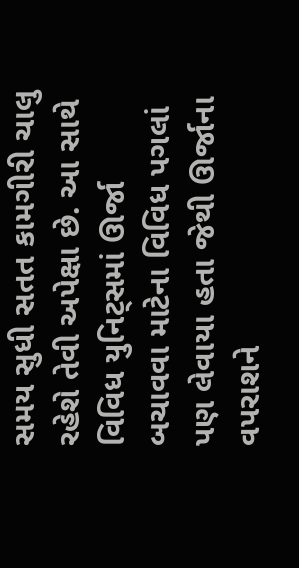સમય સુધી સતત કામગીરી ચાલુ રહેશે તેવી અપેક્ષા છે. આ સાથે વિવિધ યુનિટ્સમાં ઊર્જા બચાવવા માટેના વિવિધ પગલાં પણ લેવાયા હતા જેથી ઊર્જાના વપરાશને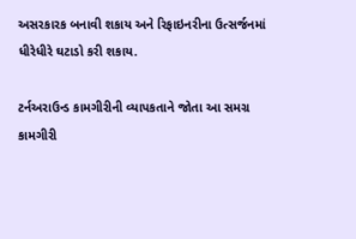અસરકારક બનાવી શકાય અને રિફાઇનરીના ઉત્સર્જનમાં ધીરેધીરે ઘટાડો કરી શકાય.

ટર્નઅરાઉન્ડ કામગીરીની વ્યાપકતાને જોતા આ સમગ્ર કામગીરી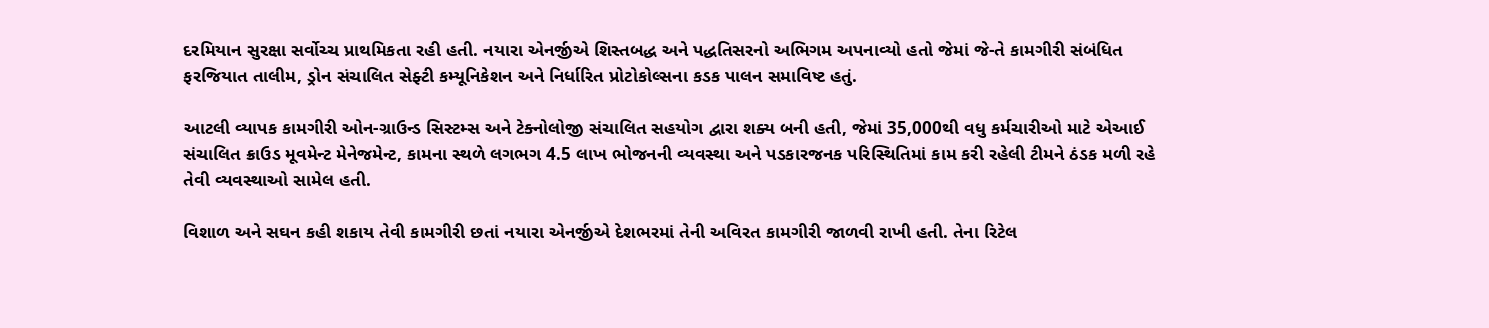દરમિયાન સુરક્ષા સર્વોચ્ચ પ્રાથમિકતા રહી હતી. નયારા એનર્જીએ શિસ્તબદ્ધ અને પદ્ધતિસરનો અભિગમ અપનાવ્યો હતો જેમાં જે-તે કામગીરી સંબંધિત ફરજિયાત તાલીમ, ડ્રોન સંચાલિત સેફ્ટી કમ્યૂનિકેશન અને નિર્ધારિત પ્રોટોકોલ્સના કડક પાલન સમાવિષ્ટ હતું.

આટલી વ્યાપક કામગીરી ઓન-ગ્રાઉન્ડ સિસ્ટમ્સ અને ટેક્નોલોજી સંચાલિત સહયોગ દ્વારા શક્ય બની હતી, જેમાં 35,000થી વધુ કર્મચારીઓ માટે એઆઈ સંચાલિત ક્રાઉડ મૂવમેન્ટ મેનેજમેન્ટ, કામના સ્થળે લગભગ 4.5 લાખ ભોજનની વ્યવસ્થા અને પડકારજનક પરિસ્થિતિમાં કામ કરી રહેલી ટીમને ઠંડક મળી રહે તેવી વ્યવસ્થાઓ સામેલ હતી.

વિશાળ અને સઘન કહી શકાય તેવી કામગીરી છતાં નયારા એનર્જીએ દેશભરમાં તેની અવિરત કામગીરી જાળવી રાખી હતી. તેના રિટેલ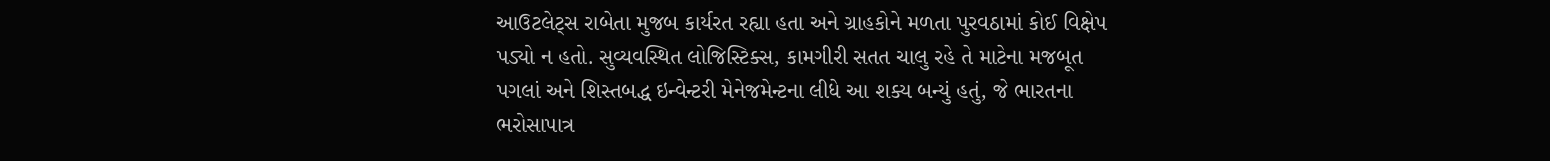આઉટલેટ્સ રાબેતા મુજબ કાર્યરત રહ્યા હતા અને ગ્રાહકોને મળતા પુરવઠામાં કોઈ વિક્ષેપ પડ્યો ન હતો. સુવ્યવસ્થિત લોજિસ્ટિક્સ, કામગીરી સતત ચાલુ રહે તે માટેના મજબૂત પગલાં અને શિસ્તબદ્ધ ઇન્વેન્ટરી મેનેજમેન્ટના લીધે આ શક્ય બન્યું હતું, જે ભારતના ભરોસાપાત્ર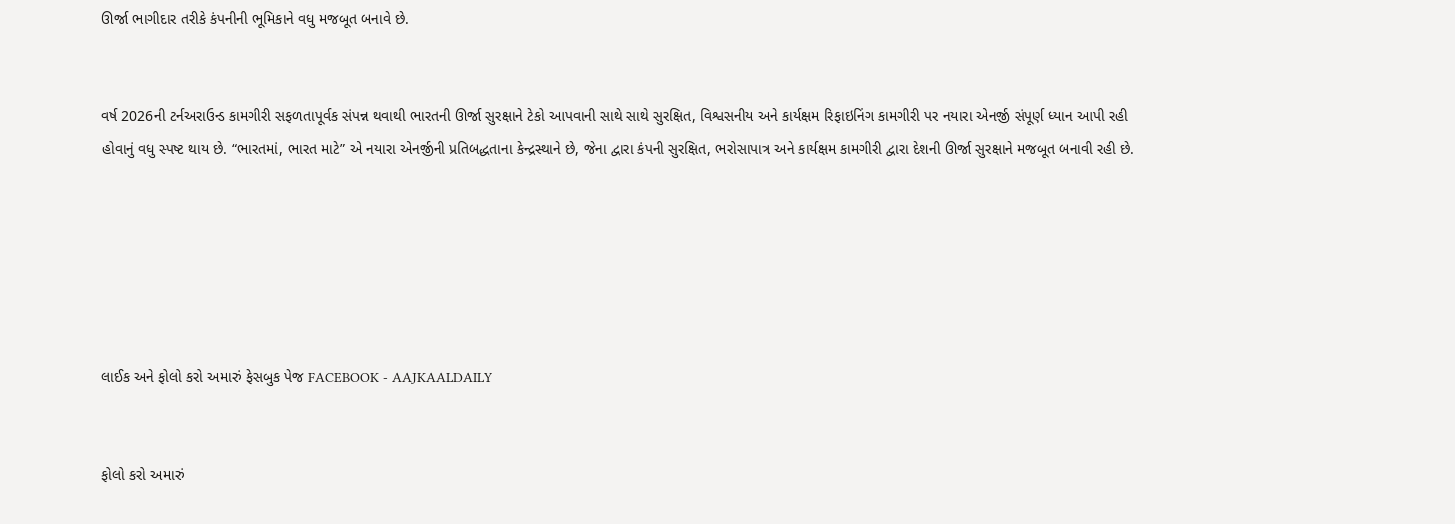ઊર્જા ભાગીદાર તરીકે કંપનીની ભૂમિકાને વધુ મજબૂત બનાવે છે.


વર્ષ 2026ની ટર્નઅરાઉન્ડ કામગીરી સફળતાપૂર્વક સંપન્ન થવાથી ભારતની ઊર્જા સુરક્ષાને ટેકો આપવાની સાથે સાથે સુરક્ષિત, વિશ્વસનીય અને કાર્યક્ષમ રિફાઇનિંગ કામગીરી પર નયારા એનર્જી સંપૂર્ણ ધ્યાન આપી રહી હોવાનું વધુ સ્પષ્ટ થાય છે. “ભારતમાં, ભારત માટે” એ નયારા એનર્જીની પ્રતિબદ્ધતાના કેન્દ્રસ્થાને છે, જેના દ્વારા કંપની સુરક્ષિત, ભરોસાપાત્ર અને કાર્યક્ષમ કામગીરી દ્વારા દેશની ઊર્જા સુરક્ષાને મજબૂત બનાવી રહી છે.






લાઈક અને ફોલો કરો અમારું ફેસબુક પેજ FACEBOOK - AAJKAALDAILY


ફોલો કરો અમારું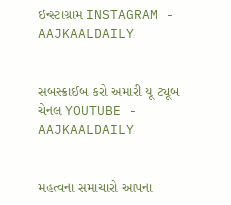ઇન્સ્ટાગ્રામ INSTAGRAM - AAJKAALDAILY


સબસ્ક્રાઈબ કરો અમારી યૂ ટ્યૂબ ચેનલ YOUTUBE - AAJKAALDAILY


મહત્વના સમાચારો આપના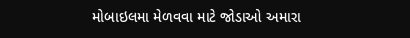મોબાઇલમા મેળવવા માટે જોડાઓ અમારા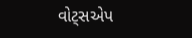વોટ્સએપ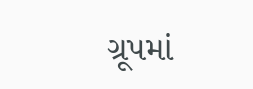ગ્રૂપમાં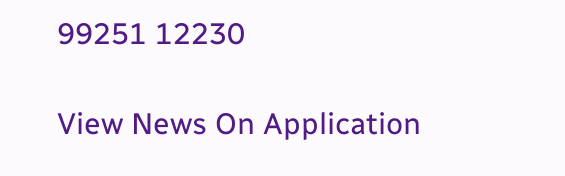99251 12230

View News On Application